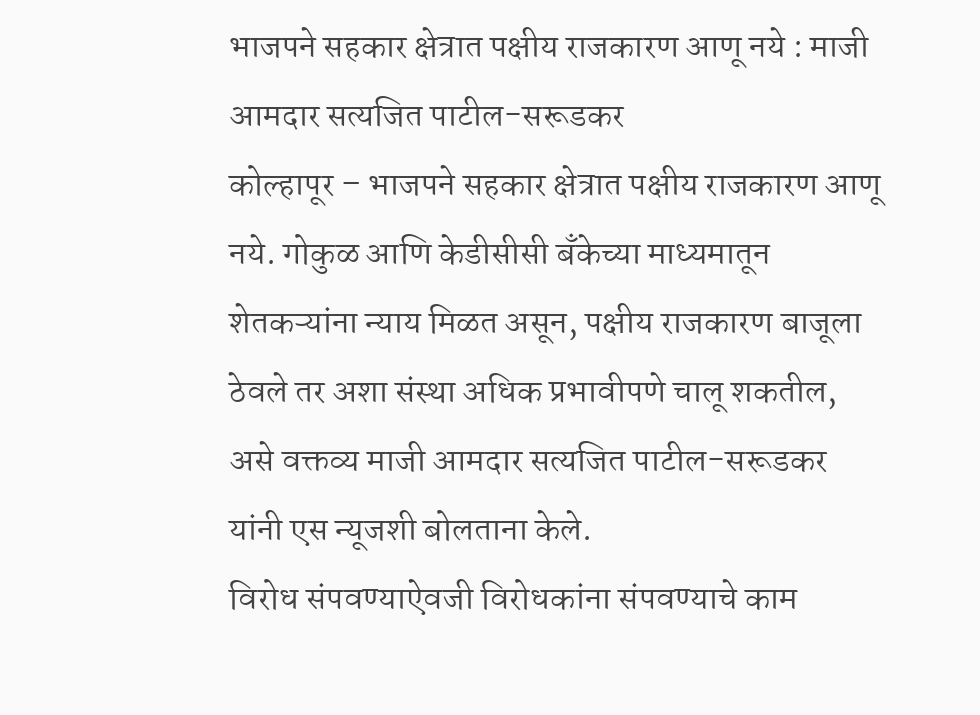भाजपने सहकार क्षेत्रात पक्षीय राजकारण आणू नये : माजी आमदार सत्यजित पाटील-सरूडकर
कोल्हापूर – भाजपने सहकार क्षेत्रात पक्षीय राजकारण आणू नये. गोकुळ आणि केडीसीसी बँकेच्या माध्यमातून शेतकऱ्यांना न्याय मिळत असून, पक्षीय राजकारण बाजूला ठेवले तर अशा संस्था अधिक प्रभावीपणे चालू शकतील, असे वक्तव्य माजी आमदार सत्यजित पाटील-सरूडकर यांनी एस न्यूजशी बोलताना केले.
विरोध संपवण्याऐवजी विरोधकांना संपवण्याचे काम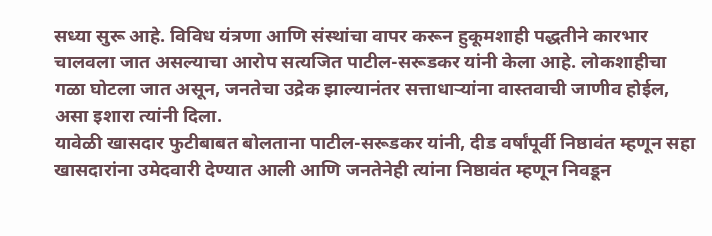सध्या सुरू आहे. विविध यंत्रणा आणि संस्थांचा वापर करून हुकूमशाही पद्धतीने कारभार चालवला जात असल्याचा आरोप सत्यजित पाटील-सरूडकर यांनी केला आहे. लोकशाहीचा गळा घोटला जात असून, जनतेचा उद्रेक झाल्यानंतर सत्ताधाऱ्यांना वास्तवाची जाणीव होईल, असा इशारा त्यांनी दिला.
यावेळी खासदार फुटीबाबत बोलताना पाटील-सरूडकर यांनी, दीड वर्षांपूर्वी निष्ठावंत म्हणून सहा खासदारांना उमेदवारी देण्यात आली आणि जनतेनेही त्यांना निष्ठावंत म्हणून निवडून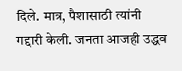दिले. मात्र, पैशासाठी त्यांनी गद्दारी केली. जनता आजही उद्धव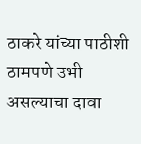ठाकरे यांच्या पाठीशी ठामपणे उभी असल्याचा दावा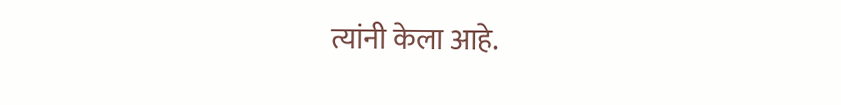त्यांनी केला आहे.